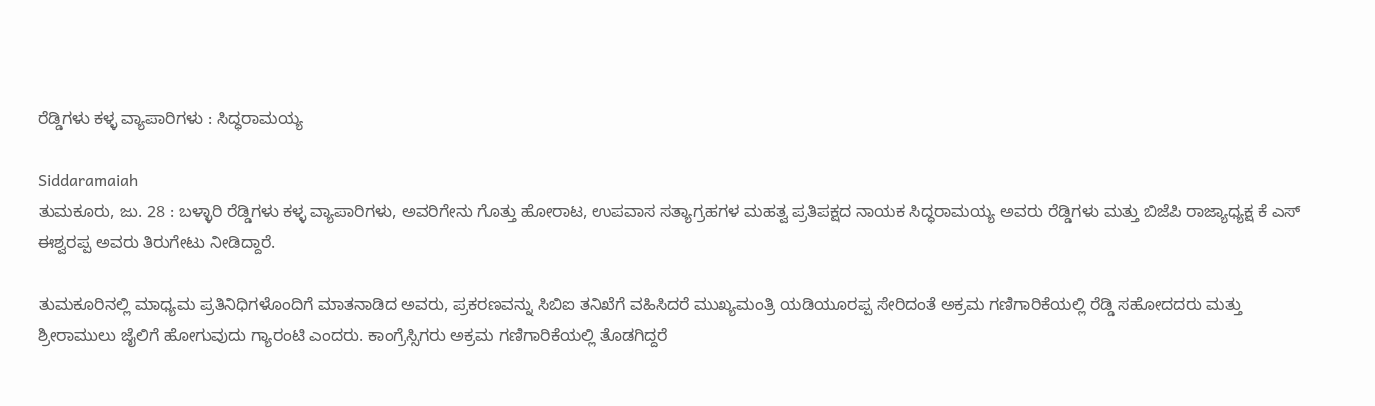ರೆಡ್ಡಿಗಳು ಕಳ್ಳ ವ್ಯಾಪಾರಿಗಳು : ಸಿದ್ಧರಾಮಯ್ಯ

Siddaramaiah
ತುಮಕೂರು, ಜು. 28 : ಬಳ್ಳಾರಿ ರೆಡ್ಡಿಗಳು ಕಳ್ಳ ವ್ಯಾಪಾರಿಗಳು, ಅವರಿಗೇನು ಗೊತ್ತು ಹೋರಾಟ, ಉಪವಾಸ ಸತ್ಯಾಗ್ರಹಗಳ ಮಹತ್ವ ಪ್ರತಿಪಕ್ಷದ ನಾಯಕ ಸಿದ್ಧರಾಮಯ್ಯ ಅವರು ರೆಡ್ಡಿಗಳು ಮತ್ತು ಬಿಜೆಪಿ ರಾಜ್ಯಾಧ್ಯಕ್ಷ ಕೆ ಎಸ್ ಈಶ್ವರಪ್ಪ ಅವರು ತಿರುಗೇಟು ನೀಡಿದ್ದಾರೆ.

ತುಮಕೂರಿನಲ್ಲಿ ಮಾಧ್ಯಮ ಪ್ರತಿನಿಧಿಗಳೊಂದಿಗೆ ಮಾತನಾಡಿದ ಅವರು, ಪ್ರಕರಣವನ್ನು ಸಿಬಿಐ ತನಿಖೆಗೆ ವಹಿಸಿದರೆ ಮುಖ್ಯಮಂತ್ರಿ ಯಡಿಯೂರಪ್ಪ ಸೇರಿದಂತೆ ಅಕ್ರಮ ಗಣಿಗಾರಿಕೆಯಲ್ಲಿ ರೆಡ್ಡಿ ಸಹೋದದರು ಮತ್ತು ಶ್ರೀರಾಮುಲು ಜೈಲಿಗೆ ಹೋಗುವುದು ಗ್ಯಾರಂಟಿ ಎಂದರು. ಕಾಂಗ್ರೆಸ್ಸಿಗರು ಅಕ್ರಮ ಗಣಿಗಾರಿಕೆಯಲ್ಲಿ ತೊಡಗಿದ್ದರೆ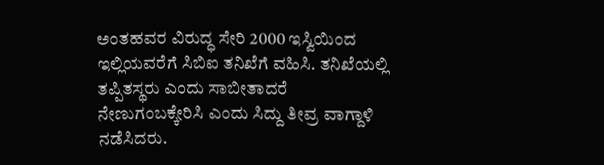ಅಂತಹವರ ವಿರುದ್ಧ ಸೇರಿ 2000 ಇಸ್ವಿಯಿಂದ ಇಲ್ಲಿಯವರೆಗೆ ಸಿಬಿಐ ತನಿಖೆಗೆ ವಹಿಸಿ. ತನಿಖೆಯಲ್ಲಿ ತಪ್ಪಿತಸ್ಥರು ಎಂದು ಸಾಬೀತಾದರೆ ನೇಣುಗಂಬಕ್ಕೇರಿಸಿ ಎಂದು ಸಿದ್ದು ತೀವ್ರ ವಾಗ್ದಾಳಿ ನಡೆಸಿದರು.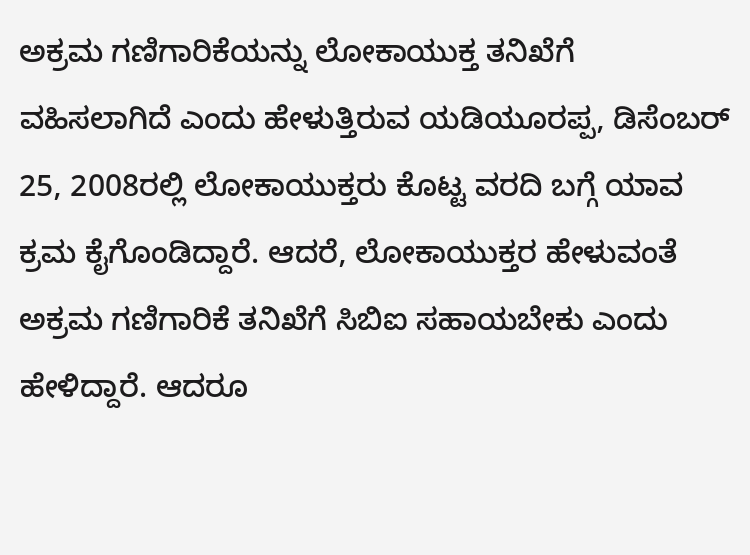ಅಕ್ರಮ ಗಣಿಗಾರಿಕೆಯನ್ನು ಲೋಕಾಯುಕ್ತ ತನಿಖೆಗೆ ವಹಿಸಲಾಗಿದೆ ಎಂದು ಹೇಳುತ್ತಿರುವ ಯಡಿಯೂರಪ್ಪ, ಡಿಸೆಂಬರ್ 25, 2008ರಲ್ಲಿ ಲೋಕಾಯುಕ್ತರು ಕೊಟ್ಟ ವರದಿ ಬಗ್ಗೆ ಯಾವ ಕ್ರಮ ಕೈಗೊಂಡಿದ್ದಾರೆ. ಆದರೆ, ಲೋಕಾಯುಕ್ತರ ಹೇಳುವಂತೆ ಅಕ್ರಮ ಗಣಿಗಾರಿಕೆ ತನಿಖೆಗೆ ಸಿಬಿಐ ಸಹಾಯಬೇಕು ಎಂದು ಹೇಳಿದ್ದಾರೆ. ಆದರೂ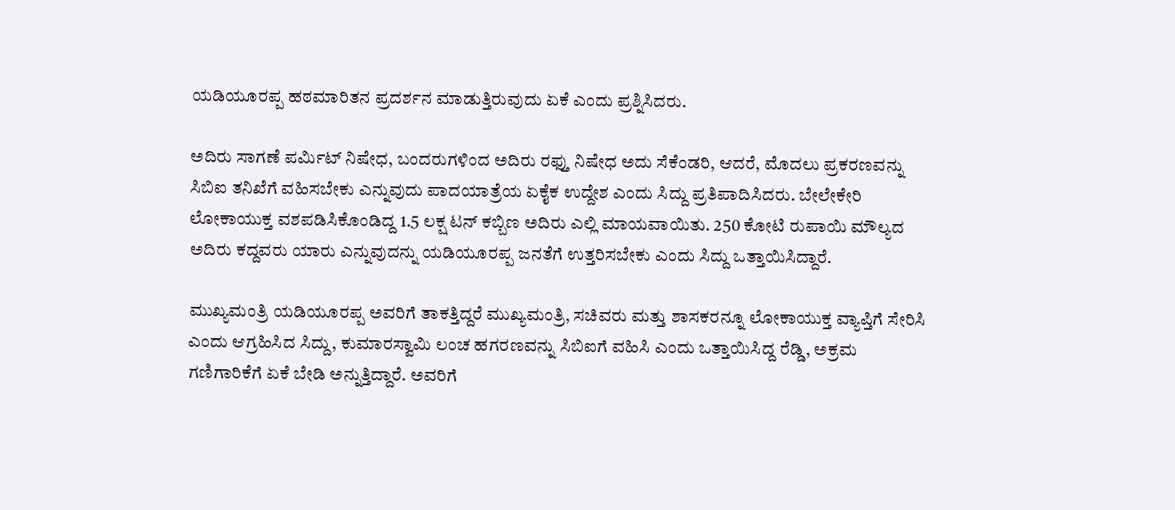ಯಡಿಯೂರಪ್ಪ ಹಠಮಾರಿತನ ಪ್ರದರ್ಶನ ಮಾಡುತ್ತಿರುವುದು ಏಕೆ ಎಂದು ಪ್ರಶ್ನಿಸಿದರು.

ಅದಿರು ಸಾಗಣೆ ಪರ್ಮಿಟ್ ನಿಷೇಧ, ಬಂದರುಗಳಿಂದ ಅದಿರು ರಫ್ತು ನಿಷೇಧ ಅದು ಸೆಕೆಂಡರಿ, ಆದರೆ, ಮೊದಲು ಪ್ರಕರಣವನ್ನು ಸಿಬಿಐ ತನಿಖೆಗೆ ವಹಿಸಬೇಕು ಎನ್ನುವುದು ಪಾದಯಾತ್ರೆಯ ಏಕೈಕ ಉದ್ದೇಶ ಎಂದು ಸಿದ್ದು ಪ್ರತಿಪಾದಿಸಿದರು. ಬೇಲೇಕೇರಿ ಲೋಕಾಯುಕ್ತ ವಶಪಡಿಸಿಕೊಂಡಿದ್ದ 1.5 ಲಕ್ಷ ಟನ್ ಕಬ್ಬಿಣ ಅದಿರು ಎಲ್ಲಿ ಮಾಯವಾಯಿತು. 250 ಕೋಟಿ ರುಪಾಯಿ ಮೌಲ್ಯದ ಅದಿರು ಕದ್ದವರು ಯಾರು ಎನ್ನುವುದನ್ನು ಯಡಿಯೂರಪ್ಪ ಜನತೆಗೆ ಉತ್ತರಿಸಬೇಕು ಎಂದು ಸಿದ್ದು ಒತ್ತಾಯಿಸಿದ್ದಾರೆ.

ಮುಖ್ಯಮಂತ್ರಿ ಯಡಿಯೂರಪ್ಪ ಅವರಿಗೆ ತಾಕತ್ತಿದ್ದರೆ ಮುಖ್ಯಮಂತ್ರಿ, ಸಚಿವರು ಮತ್ತು ಶಾಸಕರನ್ನೂ ಲೋಕಾಯುಕ್ತ ವ್ಯಾಪ್ತಿಗೆ ಸೇರಿಸಿ ಎಂದು ಆಗ್ರಹಿಸಿದ ಸಿದ್ದು, ಕುಮಾರಸ್ವಾಮಿ ಲಂಚ ಹಗರಣವನ್ನು ಸಿಬಿಐಗೆ ವಹಿಸಿ ಎಂದು ಒತ್ತಾಯಿಸಿದ್ದ ರೆಡ್ಡಿ, ಅಕ್ರಮ ಗಣಿಗಾರಿಕೆಗೆ ಏಕೆ ಬೇಡಿ ಅನ್ನುತ್ತಿದ್ದಾರೆ. ಅವರಿಗೆ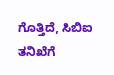ಗೊತ್ತಿದೆ, ಸಿಬಿಐ ತನಿಖೆಗೆ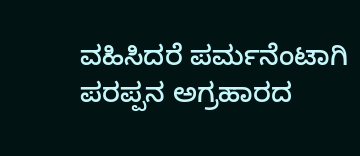ವಹಿಸಿದರೆ ಪರ್ಮನೆಂಟಾಗಿ ಪರಪ್ಪನ ಅಗ್ರಹಾರದ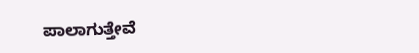ಪಾಲಾಗುತ್ತೇವೆ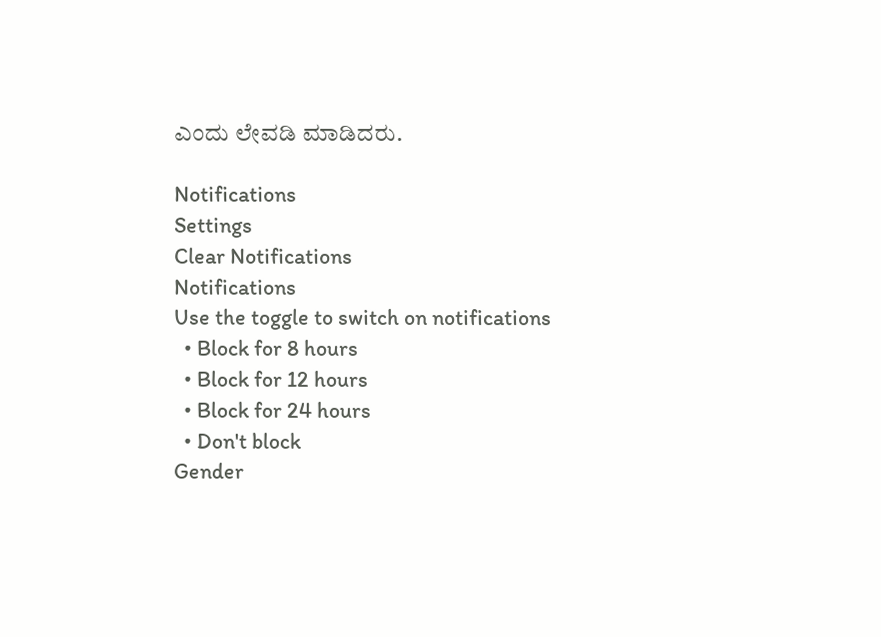ಎಂದು ಲೇವಡಿ ಮಾಡಿದರು.

Notifications
Settings
Clear Notifications
Notifications
Use the toggle to switch on notifications
  • Block for 8 hours
  • Block for 12 hours
  • Block for 24 hours
  • Don't block
Gender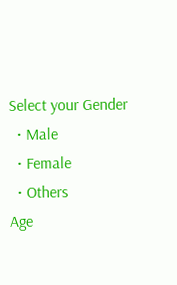Select your Gender
  • Male
  • Female
  • Others
Age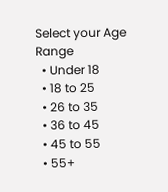Select your Age Range
  • Under 18
  • 18 to 25
  • 26 to 35
  • 36 to 45
  • 45 to 55
  • 55+